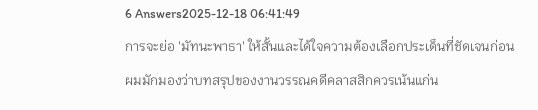6 Answers2025-12-18 06:41:49
การจะย่อ 'มัทนะพาธา' ให้สั้นและได้ใจความต้องเลือกประเด็นที่ชัดเจนก่อน
ผมมักมองว่าบทสรุปของงานวรรณคดีคลาสสิกควรเน้นแก่น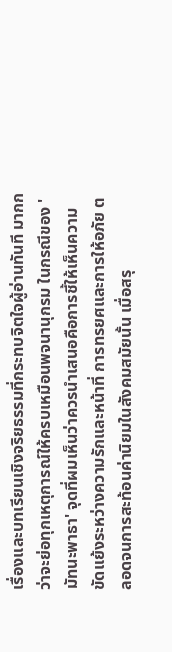เรื่องและบทเรียนเชิงจริยธรรมที่กระทบจิตใจผู้อ่านทันที มากกว่าจะย่อทุกเหตุการณ์ให้ครบเหมือนพจนานุกรม ในกรณีของ 'มัทนะพาธา' จุดที่ผมเห็นว่าควรนำเสนอคือการชี้ให้เห็นความขัดแย้งระหว่างความรักและหน้าที่ การทรยศและการให้อภัย ตลอดจนการสะท้อนค่านิยมในสังคมสมัยนั้น เมื่อสรุ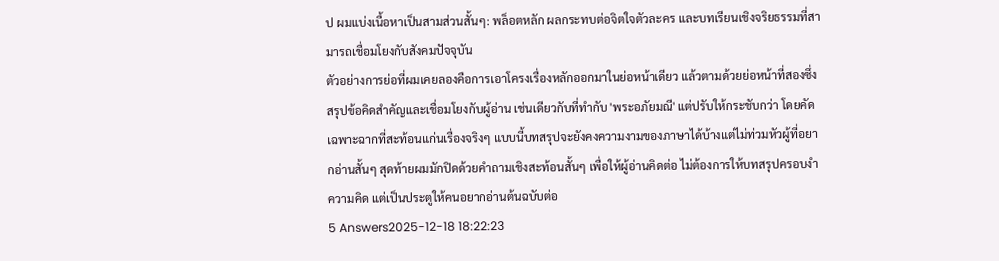ป ผมแบ่งเนื้อหาเป็นสามส่วนสั้นๆ: พล็อตหลัก ผลกระทบต่อจิตใจตัวละคร และบทเรียนเชิงจริยธรรมที่สามารถเชื่อมโยงกับสังคมปัจจุบัน
ตัวอย่างการย่อที่ผมเคยลองคือการเอาโครงเรื่องหลักออกมาในย่อหน้าเดียว แล้วตามด้วยย่อหน้าที่สองซึ่งสรุปข้อคิดสำคัญและเชื่อมโยงกับผู้อ่าน เช่นเดียวกับที่ทำกับ 'พระอภัยมณี' แต่ปรับให้กระชับกว่า โดยคัดเฉพาะฉากที่สะท้อนแก่นเรื่องจริงๆ แบบนี้บทสรุปจะยังคงความงามของภาษาได้บ้างแต่ไม่ท่วมหัวผู้ที่อยากอ่านสั้นๆ สุดท้ายผมมักปิดด้วยคำถามเชิงสะท้อนสั้นๆ เพื่อให้ผู้อ่านคิดต่อ ไม่ต้องการให้บทสรุปครอบงำความคิด แต่เป็นประตูให้คนอยากอ่านต้นฉบับต่อ
5 Answers2025-12-18 18:22:23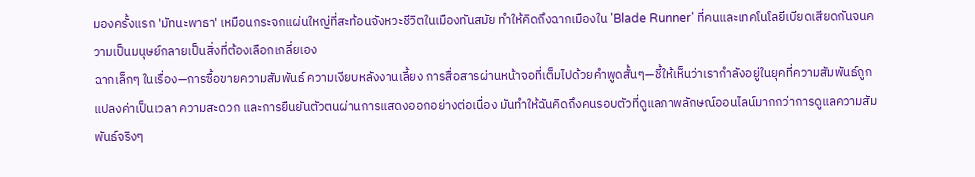มองครั้งแรก 'มัทนะพาธา' เหมือนกระจกแผ่นใหญ่ที่สะท้อนจังหวะชีวิตในเมืองทันสมัย ทำให้คิดถึงฉากเมืองใน 'Blade Runner' ที่คนและเทคโนโลยีเบียดเสียดกันจนความเป็นมนุษย์กลายเป็นสิ่งที่ต้องเลือกเกลี่ยเอง
ฉากเล็กๆ ในเรื่อง—การซื้อขายความสัมพันธ์ ความเงียบหลังงานเลี้ยง การสื่อสารผ่านหน้าจอที่เต็มไปด้วยคำพูดสั้นๆ—ชี้ให้เห็นว่าเรากำลังอยู่ในยุคที่ความสัมพันธ์ถูกแปลงค่าเป็นเวลา ความสะดวก และการยืนยันตัวตนผ่านการแสดงออกอย่างต่อเนื่อง มันทำให้ฉันคิดถึงคนรอบตัวที่ดูแลภาพลักษณ์ออนไลน์มากกว่าการดูแลความสัมพันธ์จริงๆ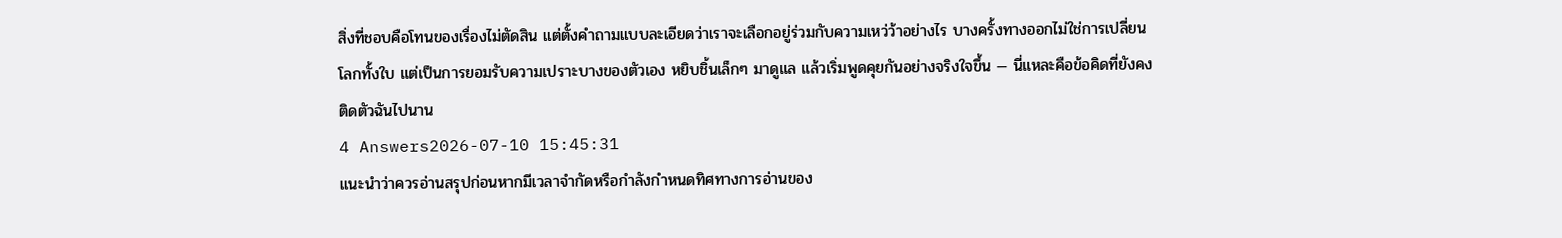สิ่งที่ชอบคือโทนของเรื่องไม่ตัดสิน แต่ตั้งคำถามแบบละเอียดว่าเราจะเลือกอยู่ร่วมกับความเหว่ว้าอย่างไร บางครั้งทางออกไม่ใช่การเปลี่ยนโลกทั้งใบ แต่เป็นการยอมรับความเปราะบางของตัวเอง หยิบชิ้นเล็กๆ มาดูแล แล้วเริ่มพูดคุยกันอย่างจริงใจขึ้น — นี่แหละคือข้อคิดที่ยังคงติดตัวฉันไปนาน
4 Answers2026-07-10 15:45:31
แนะนำว่าควรอ่านสรุปก่อนหากมีเวลาจำกัดหรือกำลังกำหนดทิศทางการอ่านของ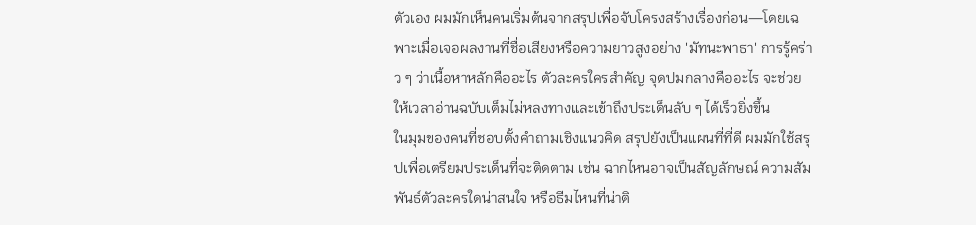ตัวเอง ผมมักเห็นคนเริ่มต้นจากสรุปเพื่อจับโครงสร้างเรื่องก่อน—โดยเฉพาะเมื่อเจอผลงานที่ชื่อเสียงหรือความยาวสูงอย่าง 'มัทนะพาธา' การรู้คร่าว ๆ ว่าเนื้อหาหลักคืออะไร ตัวละครใครสำคัญ จุดปมกลางคืออะไร จะช่วยให้เวลาอ่านฉบับเต็มไม่หลงทางและเข้าถึงประเด็นลับ ๆ ได้เร็วยิ่งขึ้น
ในมุมของคนที่ชอบตั้งคำถามเชิงแนวคิด สรุปยังเป็นแผนที่ที่ดี ผมมักใช้สรุปเพื่อเตรียมประเด็นที่จะติดตาม เช่น ฉากไหนอาจเป็นสัญลักษณ์ ความสัมพันธ์ตัวละครใดน่าสนใจ หรือธีมไหนที่น่าติ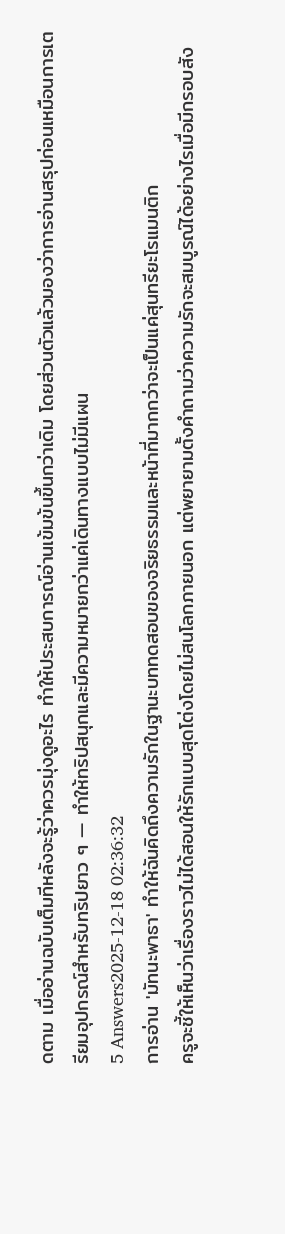ดตาม เมื่ออ่านฉบับเต็มทีหลังจะรู้ว่าควรมุ่งดูอะไร ทำให้ประสบการณ์อ่านเข้มข้นขึ้นกว่าเดิม โดยส่วนตัวแล้วมองว่าการอ่านสรุปก่อนเหมือนการเตรียมอุปกรณ์สำหรับทริปยาว ๆ — ทำให้ทริปสนุกและมีความหมายกว่าแค่เดินทางแบบไม่มีแผน
5 Answers2025-12-18 02:36:32
การอ่าน 'มัทนะพาธา' ทำให้ฉันคิดถึงความรักในฐานะบททดสอบของจริยธรรมและหน้าที่มากกว่าจะเป็นแค่สุนทรียะโรแมนติก
ครูจะชี้ให้เห็นว่าเรื่องราวไม่ได้สอนให้รักแบบสุดโต่งโดยไม่สนโลกภายนอก แต่พยายามตั้งคำถามว่าความรักจะสมบูรณ์ได้อย่างไรเมื่อมีกรอบสัง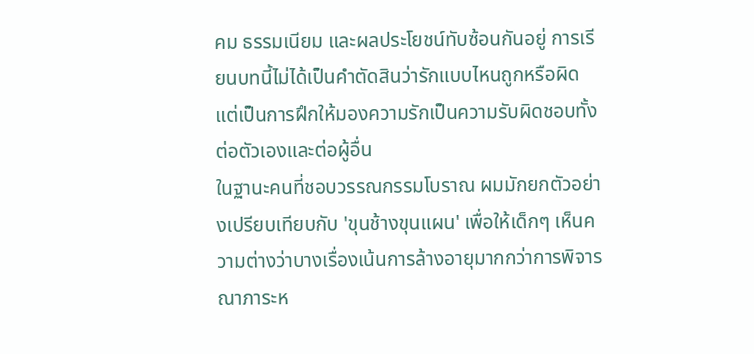คม ธรรมเนียม และผลประโยชน์ทับซ้อนกันอยู่ การเรียนบทนี้ไม่ได้เป็นคำตัดสินว่ารักแบบไหนถูกหรือผิด แต่เป็นการฝึกให้มองความรักเป็นความรับผิดชอบทั้งต่อตัวเองและต่อผู้อื่น
ในฐานะคนที่ชอบวรรณกรรมโบราณ ผมมักยกตัวอย่างเปรียบเทียบกับ 'ขุนช้างขุนแผน' เพื่อให้เด็กๆ เห็นความต่างว่าบางเรื่องเน้นการล้างอายุมากกว่าการพิจารณาภาระห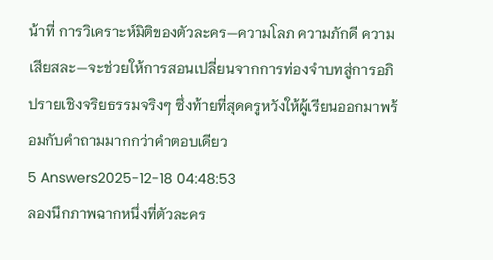น้าที่ การวิเคราะห์มิติของตัวละคร—ความโลภ ความภักดี ความเสียสละ—จะช่วยให้การสอนเปลี่ยนจากการท่องจำบทสู่การอภิปรายเชิงจริยธรรมจริงๆ ซึ่งท้ายที่สุดครูหวังให้ผู้เรียนออกมาพร้อมกับคำถามมากกว่าคำตอบเดียว
5 Answers2025-12-18 04:48:53
ลองนึกภาพฉากหนึ่งที่ตัวละคร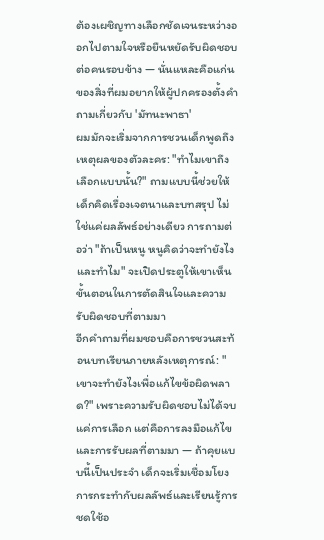ต้องเผชิญทางเลือกชัดเจนระหว่างออกไปตามใจหรือยืนหยัดรับผิดชอบต่อคนรอบข้าง — นั่นแหละคือแก่นของสิ่งที่ผมอยากให้ผู้ปกครองตั้งคำถามเกี่ยวกับ 'มัทนะพาธา'
ผมมักจะเริ่มจากการชวนเด็กพูดถึงเหตุผลของตัวละคร: "ทำไมเขาถึงเลือกแบบนั้น?" ถามแบบนี้ช่วยให้เด็กคิดเรื่องเจตนาและบทสรุป ไม่ใช่แค่ผลลัพธ์อย่างเดียว การถามต่อว่า "ถ้าเป็นหนู หนูคิดว่าจะทำยังไง และทำไม" จะเปิดประตูให้เขาเห็นขั้นตอนในการตัดสินใจและความรับผิดชอบที่ตามมา
อีกคำถามที่ผมชอบคือการชวนสะท้อนบทเรียนภายหลังเหตุการณ์: "เขาจะทำยังไงเพื่อแก้ไขข้อผิดพลาด?" เพราะความรับผิดชอบไม่ได้จบแค่การเลือก แต่คือการลงมือแก้ไข และการรับผลที่ตามมา — ถ้าคุยแบบนี้เป็นประจำ เด็กจะเริ่มเชื่อมโยงการกระทำกับผลลัพธ์และเรียนรู้การชดใช้อ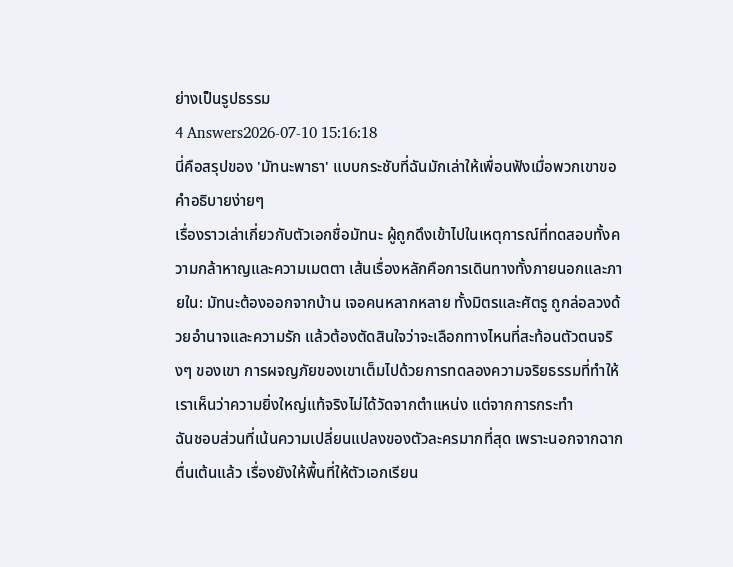ย่างเป็นรูปธรรม
4 Answers2026-07-10 15:16:18
นี่คือสรุปของ 'มัทนะพาธา' แบบกระชับที่ฉันมักเล่าให้เพื่อนฟังเมื่อพวกเขาขอคำอธิบายง่ายๆ
เรื่องราวเล่าเกี่ยวกับตัวเอกชื่อมัทนะ ผู้ถูกดึงเข้าไปในเหตุการณ์ที่ทดสอบทั้งความกล้าหาญและความเมตตา เส้นเรื่องหลักคือการเดินทางทั้งภายนอกและภายใน: มัทนะต้องออกจากบ้าน เจอคนหลากหลาย ทั้งมิตรและศัตรู ถูกล่อลวงด้วยอำนาจและความรัก แล้วต้องตัดสินใจว่าจะเลือกทางไหนที่สะท้อนตัวตนจริงๆ ของเขา การผจญภัยของเขาเต็มไปด้วยการทดลองความจริยธรรมที่ทำให้เราเห็นว่าความยิ่งใหญ่แท้จริงไม่ได้วัดจากตำแหน่ง แต่จากการกระทำ
ฉันชอบส่วนที่เน้นความเปลี่ยนแปลงของตัวละครมากที่สุด เพราะนอกจากฉากตื่นเต้นแล้ว เรื่องยังให้พื้นที่ให้ตัวเอกเรียน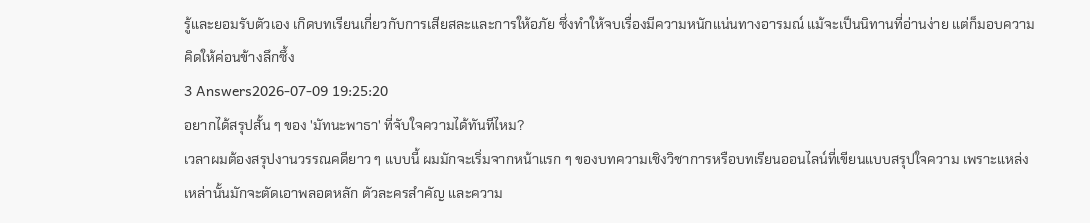รู้และยอมรับตัวเอง เกิดบทเรียนเกี่ยวกับการเสียสละและการให้อภัย ซึ่งทำให้จบเรื่องมีความหนักแน่นทางอารมณ์ แม้จะเป็นนิทานที่อ่านง่าย แต่ก็มอบความคิดให้ค่อนข้างลึกซึ้ง
3 Answers2026-07-09 19:25:20
อยากได้สรุปสั้น ๆ ของ 'มัทนะพาธา' ที่จับใจความได้ทันทีไหม?
เวลาผมต้องสรุปงานวรรณคดียาว ๆ แบบนี้ ผมมักจะเริ่มจากหน้าแรก ๆ ของบทความเชิงวิชาการหรือบทเรียนออนไลน์ที่เขียนแบบสรุปใจความ เพราะแหล่งเหล่านั้นมักจะตัดเอาพลอตหลัก ตัวละครสำคัญ และความ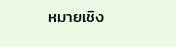หมายเชิง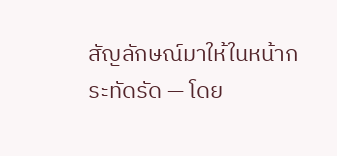สัญลักษณ์มาให้ในหน้ากระทัดรัด — โดย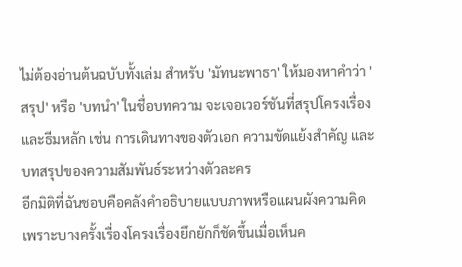ไม่ต้องอ่านต้นฉบับทั้งเล่ม สำหรับ 'มัทนะพาธา' ให้มองหาคำว่า 'สรุป' หรือ 'บทนำ' ในชื่อบทความ จะเจอเวอร์ชันที่สรุปโครงเรื่องและธีมหลัก เช่น การเดินทางของตัวเอก ความขัดแย้งสำคัญ และบทสรุปของความสัมพันธ์ระหว่างตัวละคร
อีกมิติที่ฉันชอบคือคลังคำอธิบายแบบภาพหรือแผนผังความคิด เพราะบางครั้งเรื่องโครงเรื่องยึกยักก็ชัดขึ้นเมื่อเห็นค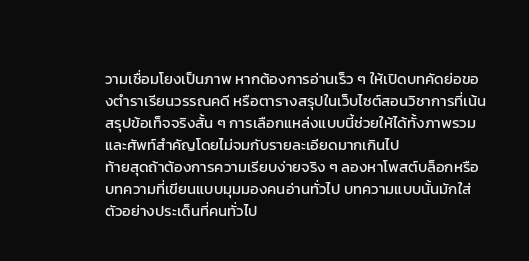วามเชื่อมโยงเป็นภาพ หากต้องการอ่านเร็ว ๆ ให้เปิดบทคัดย่อของตำราเรียนวรรณคดี หรือตารางสรุปในเว็บไซต์สอนวิชาการที่เน้นสรุปข้อเท็จจริงสั้น ๆ การเลือกแหล่งแบบนี้ช่วยให้ได้ทั้งภาพรวมและศัพท์สำคัญโดยไม่จมกับรายละเอียดมากเกินไป
ท้ายสุดถ้าต้องการความเรียบง่ายจริง ๆ ลองหาโพสต์บล็อกหรือบทความที่เขียนแบบมุมมองคนอ่านทั่วไป บทความแบบนั้นมักใส่ตัวอย่างประเด็นที่คนทั่วไป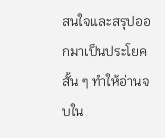สนใจและสรุปออกมาเป็นประโยคสั้น ๆ ทำให้อ่านจบใน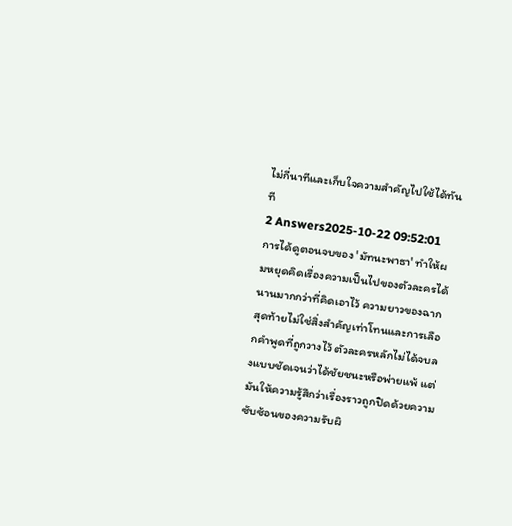ไม่กี่นาทีและเก็บใจความสำคัญไปใช้ได้ทันที
2 Answers2025-10-22 09:52:01
การได้ดูตอนจบของ 'มัทนะพาธา' ทำให้ผมหยุดคิดเรื่องความเป็นไปของตัวละครได้นานมากกว่าที่คิดเอาไว้ ความยาวของฉากสุดท้ายไม่ใช่สิ่งสำคัญเท่าโทนและการเลือกคำพูดที่ถูกวางไว้ ตัวละครหลักไม่ได้จบลงแบบชัดเจนว่าได้ชัยชนะหรือพ่ายแพ้ แต่มันให้ความรู้สึกว่าเรื่องราวถูกปิดด้วยความซับซ้อนของความรับผิ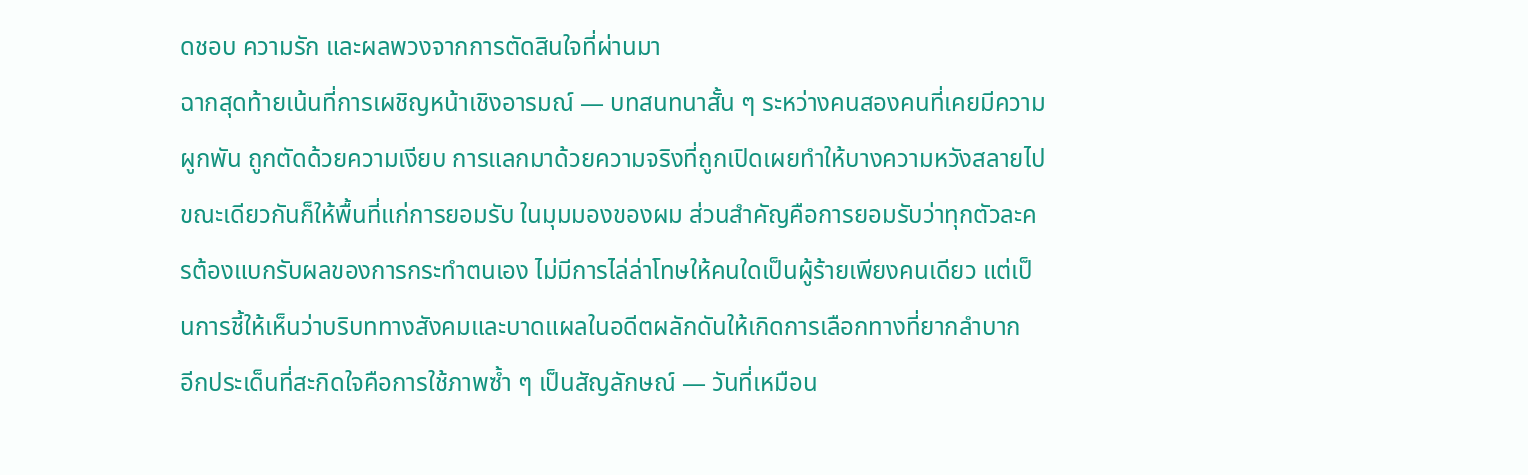ดชอบ ความรัก และผลพวงจากการตัดสินใจที่ผ่านมา
ฉากสุดท้ายเน้นที่การเผชิญหน้าเชิงอารมณ์ — บทสนทนาสั้น ๆ ระหว่างคนสองคนที่เคยมีความผูกพัน ถูกตัดด้วยความเงียบ การแลกมาด้วยความจริงที่ถูกเปิดเผยทำให้บางความหวังสลายไปขณะเดียวกันก็ให้พื้นที่แก่การยอมรับ ในมุมมองของผม ส่วนสำคัญคือการยอมรับว่าทุกตัวละครต้องแบกรับผลของการกระทำตนเอง ไม่มีการไล่ล่าโทษให้คนใดเป็นผู้ร้ายเพียงคนเดียว แต่เป็นการชี้ให้เห็นว่าบริบททางสังคมและบาดแผลในอดีตผลักดันให้เกิดการเลือกทางที่ยากลำบาก
อีกประเด็นที่สะกิดใจคือการใช้ภาพซ้ำ ๆ เป็นสัญลักษณ์ — วันที่เหมือน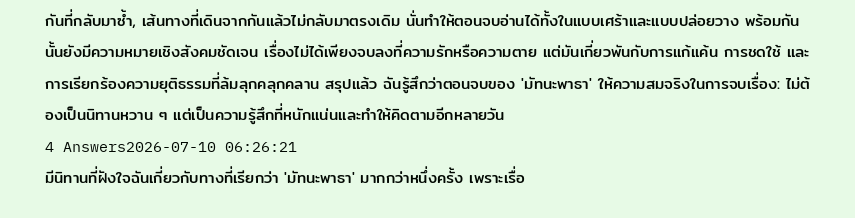กันที่กลับมาซ้ำ, เส้นทางที่เดินจากกันแล้วไม่กลับมาตรงเดิม นั่นทำให้ตอนจบอ่านได้ทั้งในแบบเศร้าและแบบปล่อยวาง พร้อมกันนั้นยังมีความหมายเชิงสังคมชัดเจน เรื่องไม่ได้เพียงจบลงที่ความรักหรือความตาย แต่มันเกี่ยวพันกับการแก้แค้น การชดใช้ และการเรียกร้องความยุติธรรมที่ล้มลุกคลุกคลาน สรุปแล้ว ฉันรู้สึกว่าตอนจบของ 'มัทนะพาธา' ให้ความสมจริงในการจบเรื่อง: ไม่ต้องเป็นนิทานหวาน ๆ แต่เป็นความรู้สึกที่หนักแน่นและทำให้คิดตามอีกหลายวัน
4 Answers2026-07-10 06:26:21
มีนิทานที่ฝังใจฉันเกี่ยวกับทางที่เรียกว่า 'มัทนะพาธา' มากกว่าหนึ่งครั้ง เพราะเรื่อ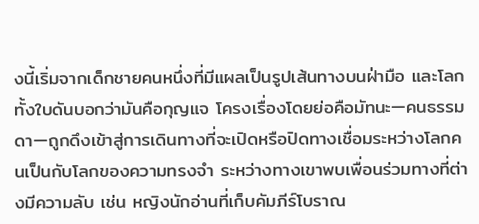งนี้เริ่มจากเด็กชายคนหนึ่งที่มีแผลเป็นรูปเส้นทางบนฝ่ามือ และโลกทั้งใบดันบอกว่ามันคือกุญแจ โครงเรื่องโดยย่อคือมัทนะ—คนธรรมดา—ถูกดึงเข้าสู่การเดินทางที่จะเปิดหรือปิดทางเชื่อมระหว่างโลกคนเป็นกับโลกของความทรงจำ ระหว่างทางเขาพบเพื่อนร่วมทางที่ต่างมีความลับ เช่น หญิงนักอ่านที่เก็บคัมภีร์โบราณ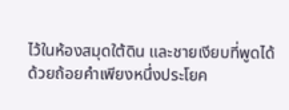ไว้ในห้องสมุดใต้ดิน และชายเงียบที่พูดได้ด้วยถ้อยคำเพียงหนึ่งประโยค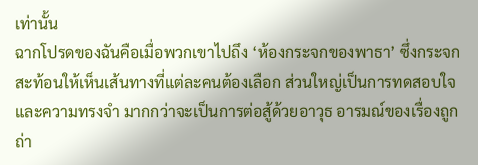เท่านั้น
ฉากโปรดของฉันคือเมื่อพวกเขาไปถึง ‘ห้องกระจกของพาธา’ ซึ่งกระจกสะท้อนให้เห็นเส้นทางที่แต่ละคนต้องเลือก ส่วนใหญ่เป็นการทดสอบใจและความทรงจำ มากกว่าจะเป็นการต่อสู้ด้วยอาวุธ อารมณ์ของเรื่องถูกถ่า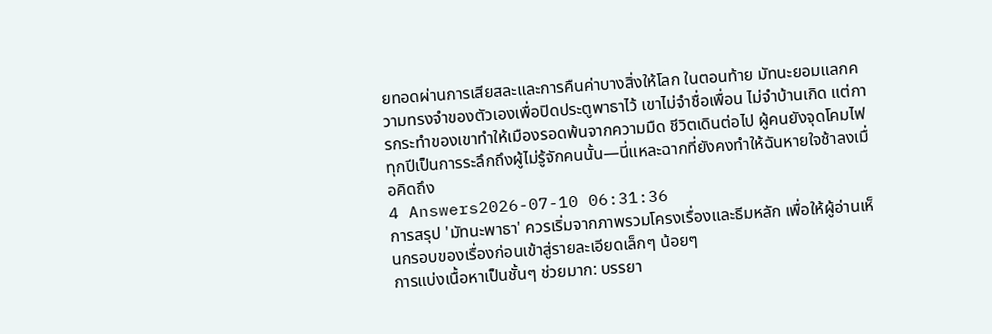ยทอดผ่านการเสียสละและการคืนค่าบางสิ่งให้โลก ในตอนท้าย มัทนะยอมแลกความทรงจำของตัวเองเพื่อปิดประตูพาธาไว้ เขาไม่จำชื่อเพื่อน ไม่จำบ้านเกิด แต่การกระทำของเขาทำให้เมืองรอดพ้นจากความมืด ชีวิตเดินต่อไป ผู้คนยังจุดโคมไฟทุกปีเป็นการระลึกถึงผู้ไม่รู้จักคนนั้น—นี่แหละฉากที่ยังคงทำให้ฉันหายใจช้าลงเมื่อคิดถึง
4 Answers2026-07-10 06:31:36
การสรุป 'มัทนะพาธา' ควรเริ่มจากภาพรวมโครงเรื่องและธีมหลัก เพื่อให้ผู้อ่านเห็นกรอบของเรื่องก่อนเข้าสู่รายละเอียดเล็กๆ น้อยๆ
การแบ่งเนื้อหาเป็นชั้นๆ ช่วยมาก: บรรยา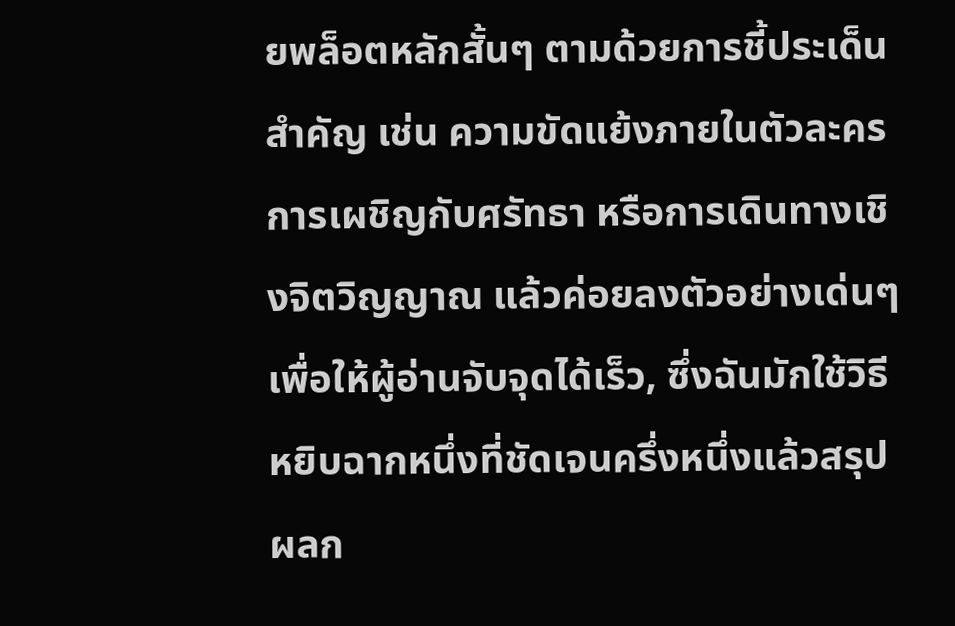ยพล็อตหลักสั้นๆ ตามด้วยการชี้ประเด็นสำคัญ เช่น ความขัดแย้งภายในตัวละคร การเผชิญกับศรัทธา หรือการเดินทางเชิงจิตวิญญาณ แล้วค่อยลงตัวอย่างเด่นๆ เพื่อให้ผู้อ่านจับจุดได้เร็ว, ซึ่งฉันมักใช้วิธีหยิบฉากหนึ่งที่ชัดเจนครึ่งหนึ่งแล้วสรุปผลก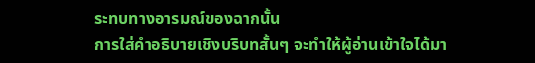ระทบทางอารมณ์ของฉากนั้น
การใส่คำอธิบายเชิงบริบทสั้นๆ จะทำให้ผู้อ่านเข้าใจได้มา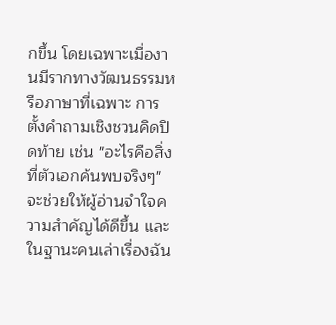กขึ้น โดยเฉพาะเมื่องานมีรากทางวัฒนธรรมหรือภาษาที่เฉพาะ การตั้งคำถามเชิงชวนคิดปิดท้าย เช่น "อะไรคือสิ่งที่ตัวเอกค้นพบจริงๆ" จะช่วยให้ผู้อ่านจำใจความสำคัญได้ดีขึ้น และในฐานะคนเล่าเรื่องฉัน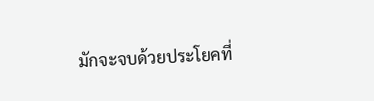มักจะจบด้วยประโยคที่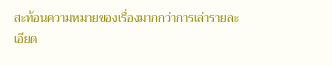สะท้อนความหมายของเรื่องมากกว่าการเล่ารายละเอียด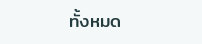ทั้งหมด